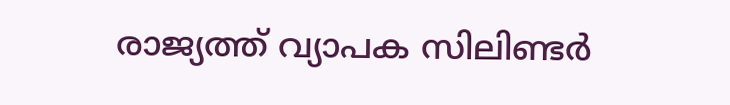രാജ്യത്ത് വ്യാപക സിലിണ്ടർ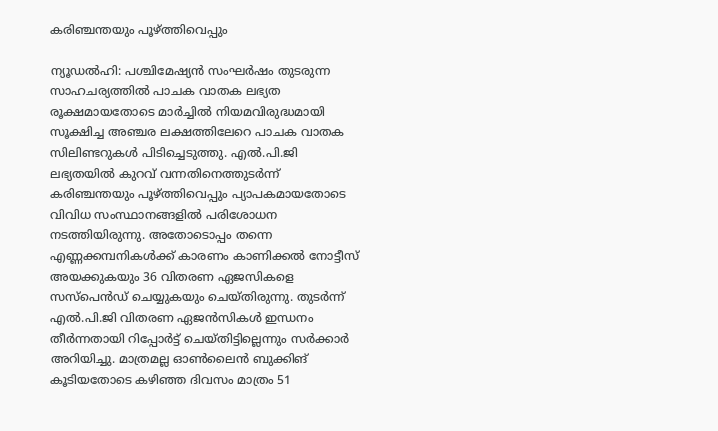കരിഞ്ചന്തയും പൂഴ്ത്തിവെപ്പും

ന്യൂഡൽഹി: പശ്ചിമേഷ്യൻ സംഘർഷം തുടരുന്ന സാഹചര്യത്തിൽ പാചക വാതക ലഭ്യത രൂക്ഷമായതോടെ മാർച്ചിൽ നിയമവിരുദ്ധമായി സൂക്ഷിച്ച അഞ്ചര ലക്ഷത്തിലേറെ പാചക വാതക സിലിണ്ടറുകൾ പിടിച്ചെടുത്തു. എൽ.പി.ജി ലഭ്യതയിൽ കുറവ് വന്നതിനെത്തുടർന്ന് കരിഞ്ചന്തയും പൂഴ്ത്തിവെപ്പും പ്യാപകമായതോടെ വിവിധ സംസ്ഥാനങ്ങളിൽ പരിശോധന നടത്തിയിരുന്നു. അതോടൊപ്പം തന്നെ എണ്ണക്കമ്പനികൾക്ക് കാരണം കാണിക്കൽ നോട്ടീസ് അയക്കുകയും 36 വിതരണ ഏജസികളെ സസ്‌പെൻഡ് ചെയ്യുകയും ചെയ്തിരുന്നു. തുടർന്ന് എൽ.പി.ജി വിതരണ ഏജൻസികൾ ഇന്ധനം തീർന്നതായി റിപ്പോർട്ട് ചെയ്തിട്ടില്ലെന്നും സർക്കാർ അറിയിച്ചു. മാത്രമല്ല ഓൺലൈൻ ബുക്കിങ് കൂടിയതോടെ കഴിഞ്ഞ ദിവസം മാത്രം 51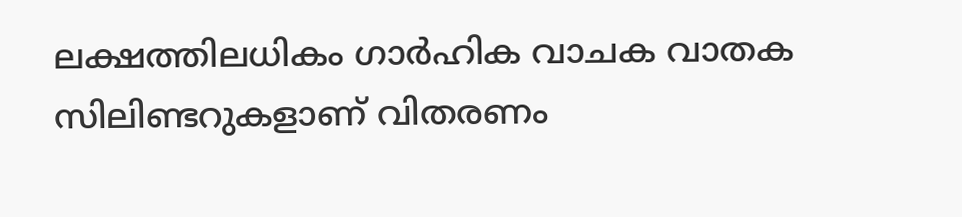ലക്ഷത്തിലധികം ഗാർഹിക വാചക വാതക സിലിണ്ടറുകളാണ് വിതരണം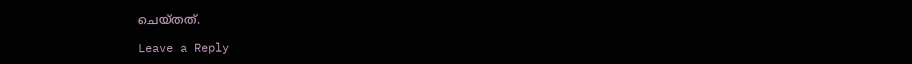ചെയ്തത്.

Leave a Reply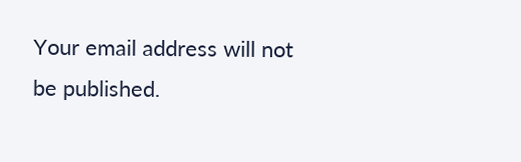Your email address will not be published.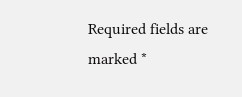Required fields are marked *